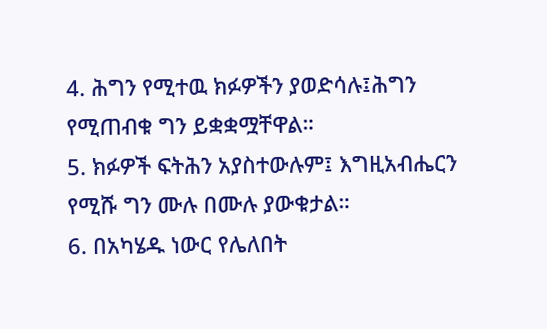4. ሕግን የሚተዉ ክፉዎችን ያወድሳሉ፤ሕግን የሚጠብቁ ግን ይቋቋሟቸዋል።
5. ክፉዎች ፍትሕን አያስተውሉም፤ እግዚአብሔርን የሚሹ ግን ሙሉ በሙሉ ያውቁታል።
6. በአካሄዱ ነውር የሌለበት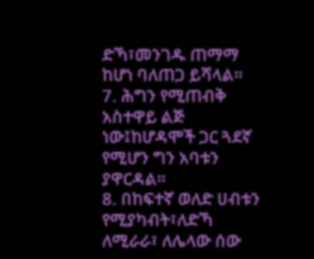ድኻ፣መንገዱ ጠማማ ከሆነ ባለጠጋ ይሻላል።
7. ሕግን የሚጠብቅ አስተዋይ ልጅ ነው፤ከሆዳሞች ጋር ጓደኛ የሚሆን ግን አባቱን ያዋርዳል።
8. በከፍተኛ ወለድ ሀብቱን የሚያካብት፣ለድኻ ለሚራራ፣ ለሌላው ሰው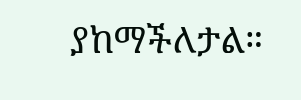ያከማችለታል።